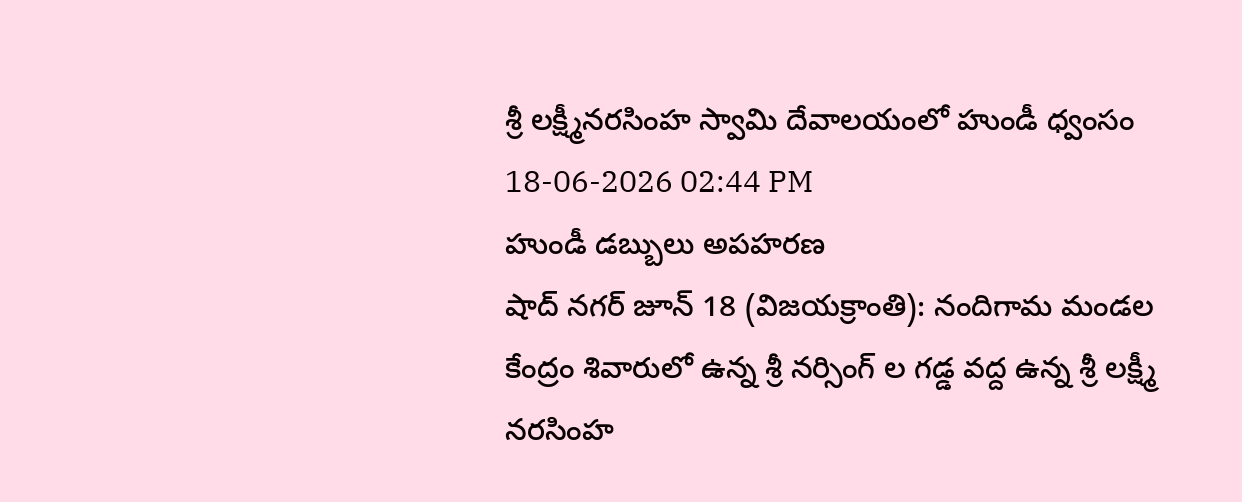శ్రీ లక్ష్మీనరసింహ స్వామి దేవాలయంలో హుండీ ధ్వంసం
18-06-2026 02:44 PM
హుండీ డబ్బులు అపహరణ
షాద్ నగర్ జూన్ 18 (విజయక్రాంతి): నందిగామ మండల కేంద్రం శివారులో ఉన్న శ్రీ నర్సింగ్ ల గడ్డ వద్ద ఉన్న శ్రీ లక్ష్మీ నరసింహ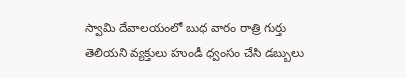స్వామి దేవాలయంలో బుధ వారం రాత్రి గుర్తు తెలియని వ్యక్తులు హుండీ ధ్వంసం చేసి డబ్బులు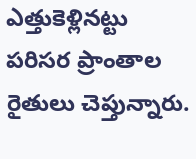ఎత్తుకెళ్లినట్టు పరిసర ప్రాంతాల రైతులు చెప్తున్నారు.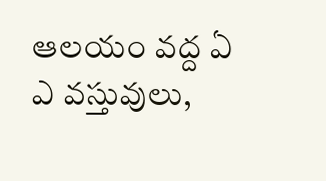ఆలయం వద్ద ఏ ఎ వస్తువులు,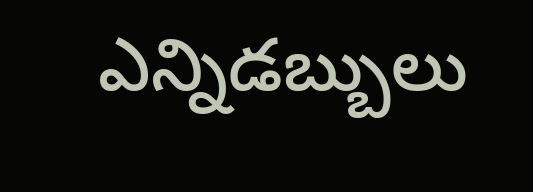ఎన్నిడబ్బులు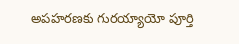అపహరణకు గురయ్యాయో పూర్తి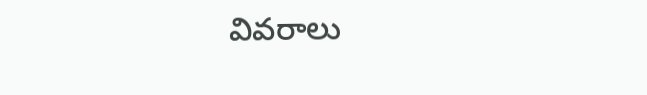వివరాలు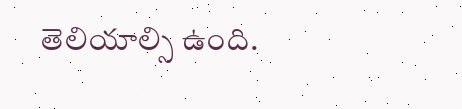తెలియాల్సి ఉంది.